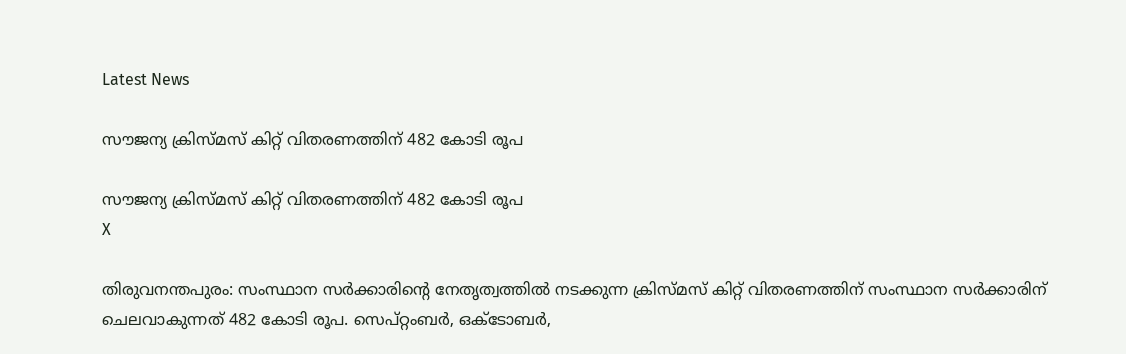Latest News

സൗജന്യ ക്രിസ്മസ് കിറ്റ് വിതരണത്തിന് 482 കോടി രൂപ

സൗജന്യ ക്രിസ്മസ് കിറ്റ് വിതരണത്തിന് 482 കോടി രൂപ
X

തിരുവനന്തപുരം: സംസ്ഥാന സര്‍ക്കാരിന്റെ നേതൃത്വത്തില്‍ നടക്കുന്ന ക്രിസ്മസ് കിറ്റ് വിതരണത്തിന് സംസ്ഥാന സര്‍ക്കാരിന് ചെലവാകുന്നത് 482 കോടി രൂപ. സെപ്റ്റംബര്‍, ഒക്ടോബര്‍,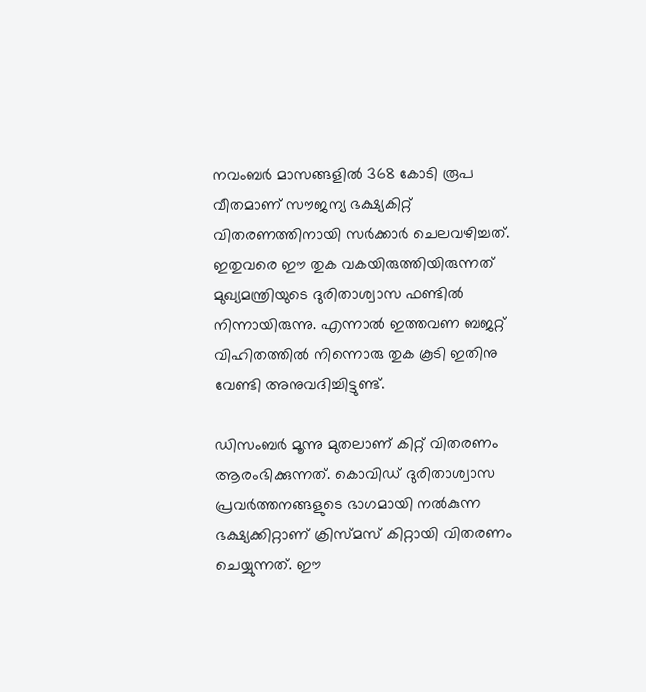നവംബര്‍ മാസങ്ങളില്‍ 368 കോടി രൂപ വീതമാണ് സൗജന്യ ഭക്ഷ്യകിറ്റ് വിതരണത്തിനായി സര്‍ക്കാര്‍ ചെലവഴിച്ചത്. ഇതുവരെ ഈ തുക വകയിരുത്തിയിരുന്നത് മുഖ്യമന്ത്രിയുടെ ദുരിതാശ്വാസ ഫണ്ടില്‍ നിന്നായിരുന്നു. എന്നാല്‍ ഇത്തവണ ബജറ്റ് വിഹിതത്തില്‍ നിന്നൊരു തുക കൂടി ഇതിനു വേണ്ടി അനുവദിച്ചിട്ടുണ്ട്.

ഡിസംബര്‍ മൂന്നു മുതലാണ് കിറ്റ് വിതരണം ആരംഭിക്കുന്നത്. കൊവിഡ് ദുരിതാശ്വാസ പ്രവര്‍ത്തനങ്ങളുടെ ഭാഗമായി നല്‍കുന്ന ഭക്ഷ്യക്കിറ്റാണ് ക്രിസ്മസ് കിറ്റായി വിതരണം ചെയ്യുന്നത്. ഈ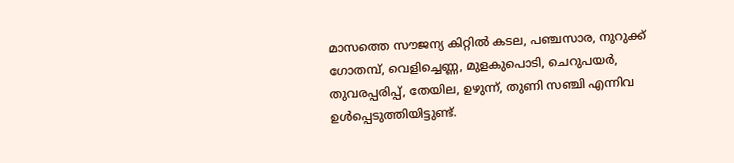മാസത്തെ സൗജന്യ കിറ്റില്‍ കടല, പഞ്ചസാര, നുറുക്ക് ഗോതമ്പ്, വെളിച്ചെണ്ണ, മുളകുപൊടി, ചെറുപയര്‍, തുവരപ്പരിപ്പ്, തേയില, ഉഴുന്ന്, തുണി സഞ്ചി എന്നിവ ഉള്‍പ്പെടുത്തിയിട്ടുണ്ട്.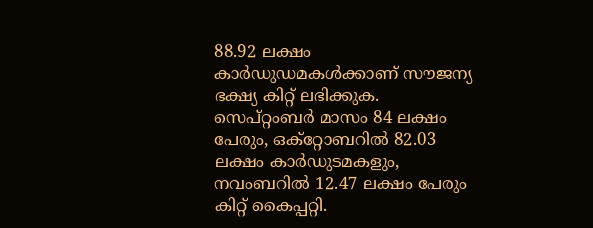88.92 ലക്ഷം കാര്‍ഡുഡമകള്‍ക്കാണ് സൗജന്യ ഭക്ഷ്യ കിറ്റ് ലഭിക്കുക. സെപ്റ്റംബര്‍ മാസം 84 ലക്ഷം പേരും, ഒക്‌റ്റോബറില്‍ 82.03 ലക്ഷം കാര്‍ഡുടമകളും, നവംബറില്‍ 12.47 ലക്ഷം പേരും കിറ്റ് കൈപ്പറ്റി.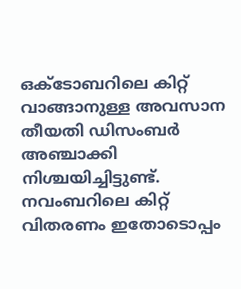ഒക്ടോബറിലെ കിറ്റ് വാങ്ങാനുള്ള അവസാന തീയതി ഡിസംബര്‍ അഞ്ചാക്കി നിശ്ചയിച്ചിട്ടുണ്ട്. നവംബറിലെ കിറ്റ് വിതരണം ഇതോടൊപ്പം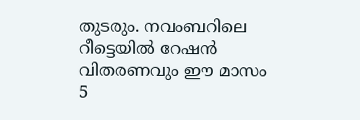തുടരും. നവംബറിലെ റീട്ടെയില്‍ റേഷന്‍ വിതരണവും ഈ മാസം 5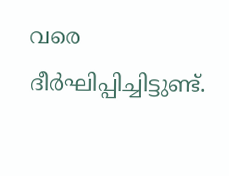വരെ ദീര്‍ഘിപ്പിച്ചിട്ടുണ്ട്.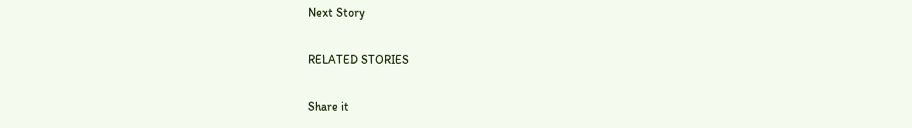Next Story

RELATED STORIES

Share it